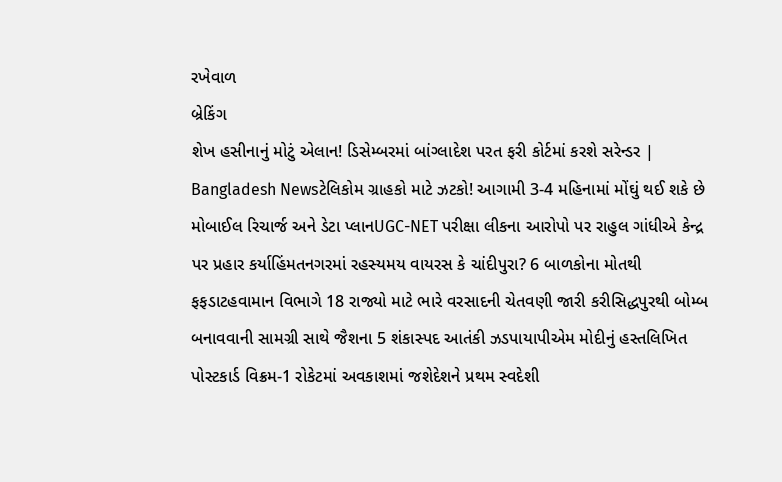રખેવાળ
બ્રેકિંગ
શેખ હસીનાનું મોટું એલાન! ડિસેમ્બરમાં બાંગ્લાદેશ પરત ફરી કોર્ટમાં કરશે સરેન્ડર | Bangladesh Newsટેલિકોમ ગ્રાહકો માટે ઝટકો! આગામી 3-4 મહિનામાં મોંઘું થઈ શકે છે મોબાઈલ રિચાર્જ અને ડેટા પ્લાનUGC-NET પરીક્ષા લીકના આરોપો પર રાહુલ ગાંધીએ કેન્દ્ર પર પ્રહાર કર્યાહિંમતનગરમાં રહસ્યમય વાયરસ કે ચાંદીપુરા? 6 બાળકોના મોતથી ફફડાટહવામાન વિભાગે 18 રાજ્યો માટે ભારે વરસાદની ચેતવણી જારી કરીસિદ્ધપુરથી બોમ્બ બનાવવાની સામગ્રી સાથે જૈશના 5 શંકાસ્પદ આતંકી ઝડપાયાપીએમ મોદીનું હસ્તલિખિત પોસ્ટકાર્ડ વિક્રમ-1 રોકેટમાં અવકાશમાં જશેદેશને પ્રથમ સ્વદેશી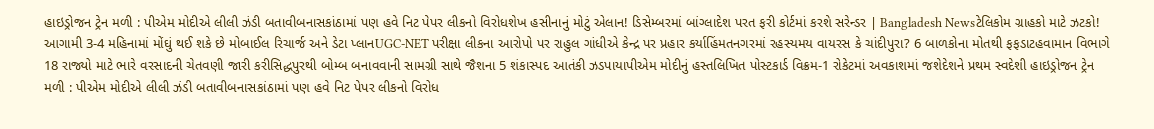હાઇડ્રોજન ટ્રેન મળી : પીએમ મોદીએ લીલી ઝંડી બતાવીબનાસકાંઠામાં પણ હવે નિટ પેપર લીકનો વિરોધશેખ હસીનાનું મોટું એલાન! ડિસેમ્બરમાં બાંગ્લાદેશ પરત ફરી કોર્ટમાં કરશે સરેન્ડર | Bangladesh Newsટેલિકોમ ગ્રાહકો માટે ઝટકો! આગામી 3-4 મહિનામાં મોંઘું થઈ શકે છે મોબાઈલ રિચાર્જ અને ડેટા પ્લાનUGC-NET પરીક્ષા લીકના આરોપો પર રાહુલ ગાંધીએ કેન્દ્ર પર પ્રહાર કર્યાહિંમતનગરમાં રહસ્યમય વાયરસ કે ચાંદીપુરા? 6 બાળકોના મોતથી ફફડાટહવામાન વિભાગે 18 રાજ્યો માટે ભારે વરસાદની ચેતવણી જારી કરીસિદ્ધપુરથી બોમ્બ બનાવવાની સામગ્રી સાથે જૈશના 5 શંકાસ્પદ આતંકી ઝડપાયાપીએમ મોદીનું હસ્તલિખિત પોસ્ટકાર્ડ વિક્રમ-1 રોકેટમાં અવકાશમાં જશેદેશને પ્રથમ સ્વદેશી હાઇડ્રોજન ટ્રેન મળી : પીએમ મોદીએ લીલી ઝંડી બતાવીબનાસકાંઠામાં પણ હવે નિટ પેપર લીકનો વિરોધ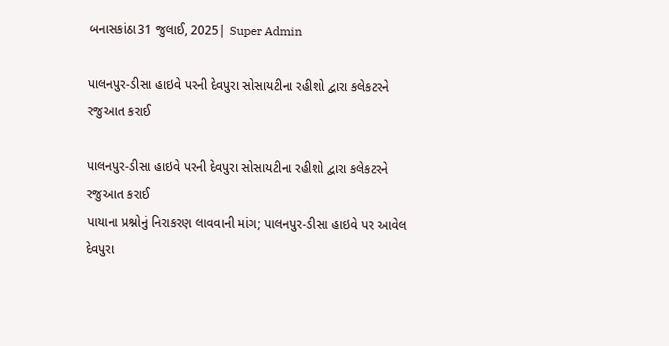બનાસકાંઠા31 જુલાઈ, 2025| Super Admin

પાલનપુર-ડીસા હાઇવે પરની દેવપુરા સોસાયટીના રહીશો દ્વારા કલેકટરને રજુઆત કરાઈ

પાલનપુર-ડીસા હાઇવે પરની દેવપુરા સોસાયટીના રહીશો દ્વારા કલેકટરને રજુઆત કરાઈ
પાયાના પ્રશ્નોનું નિરાકરણ લાવવાની માંગ; પાલનપુર-ડીસા હાઇવે પર આવેલ દેવપુરા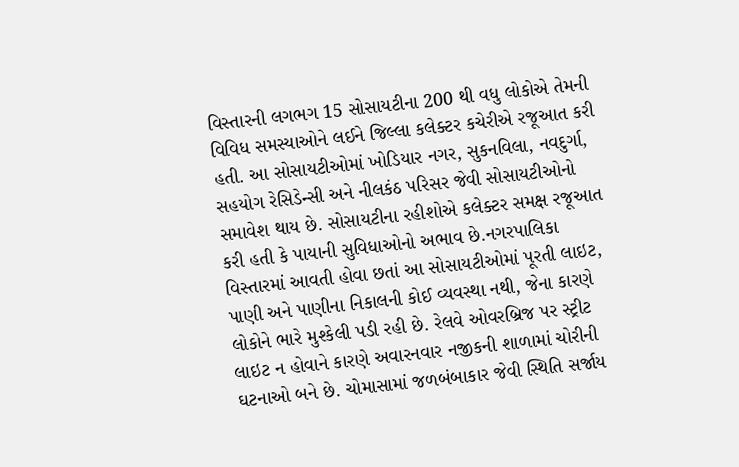વિસ્તારની લગભગ 15 સોસાયટીના 200 થી વધુ લોકોએ તેમની વિવિધ સમસ્યાઓને લઈને જિલ્લા કલેક્ટર કચેરીએ રજૂઆત કરી હતી. આ સોસાયટીઓમાં ખોડિયાર નગર, સુકનવિલા, નવદુર્ગા, સહયોગ રેસિડેન્સી અને નીલકંઠ પરિસર જેવી સોસાયટીઓનો સમાવેશ થાય છે. સોસાયટીના રહીશોએ કલેક્ટર સમક્ષ રજૂઆત કરી હતી કે પાયાની સુવિધાઓનો અભાવ છે.નગરપાલિકા વિસ્તારમાં આવતી હોવા છતાં આ સોસાયટીઓમાં પૂરતી લાઇટ, પાણી અને પાણીના નિકાલની કોઈ વ્યવસ્થા નથી, જેના કારણે લોકોને ભારે મુશ્કેલી પડી રહી છે. રેલવે ઓવરબ્રિજ પર સ્ટ્રીટ લાઇટ ન હોવાને કારણે અવારનવાર નજીકની શાળામાં ચોરીની ઘટનાઓ બને છે. ચોમાસામાં જળબંબાકાર જેવી સ્થિતિ સર્જાય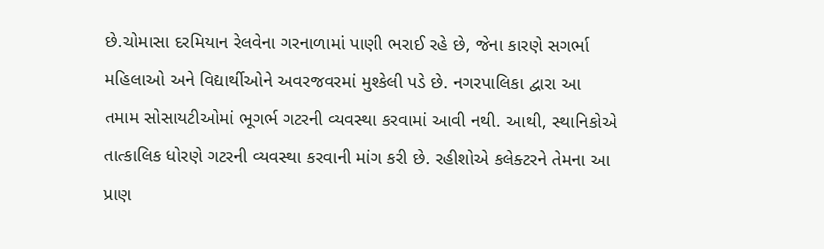છે.ચોમાસા દરમિયાન રેલવેના ગરનાળામાં પાણી ભરાઈ રહે છે, જેના કારણે સગર્ભા મહિલાઓ અને વિદ્યાર્થીઓને અવરજવરમાં મુશ્કેલી પડે છે. નગરપાલિકા દ્વારા આ તમામ સોસાયટીઓમાં ભૂગર્ભ ગટરની વ્યવસ્થા કરવામાં આવી નથી. આથી, સ્થાનિકોએ તાત્કાલિક ધોરણે ગટરની વ્યવસ્થા કરવાની માંગ કરી છે. રહીશોએ કલેક્ટરને તેમના આ પ્રાણ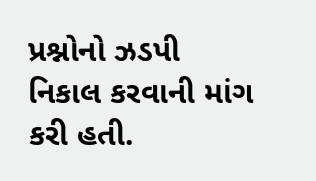પ્રશ્નોનો ઝડપી નિકાલ કરવાની માંગ કરી હતી.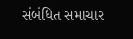સંબંધિત સમાચાર